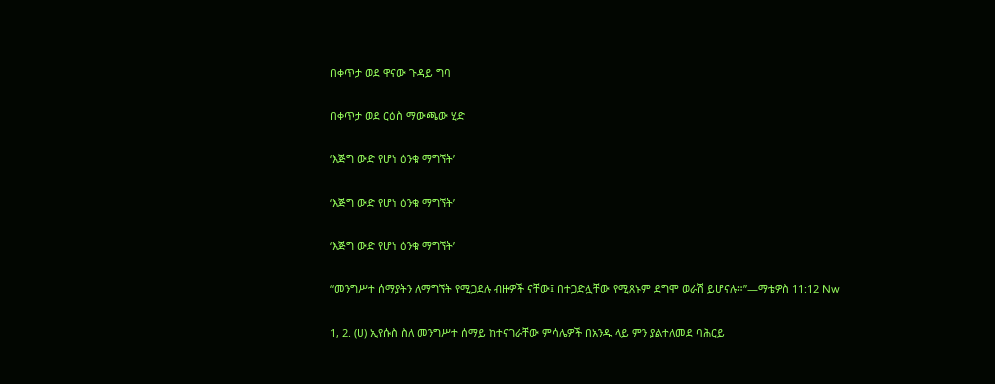በቀጥታ ወደ ዋናው ጉዳይ ግባ

በቀጥታ ወደ ርዕስ ማውጫው ሂድ

‘እጅግ ውድ የሆነ ዕንቁ ማግኘት’

‘እጅግ ውድ የሆነ ዕንቁ ማግኘት’

‘እጅግ ውድ የሆነ ዕንቁ ማግኘት’

“መንግሥተ ሰማያትን ለማግኘት የሚጋደሉ ብዙዎች ናቸው፤ በተጋድሏቸው የሚጸኑም ደግሞ ወራሽ ይሆናሉ።”—ማቴዎስ 11:12 Nw

1, 2. (ሀ) ኢየሱስ ስለ መንግሥተ ሰማይ ከተናገራቸው ምሳሌዎች በአንዱ ላይ ምን ያልተለመደ ባሕርይ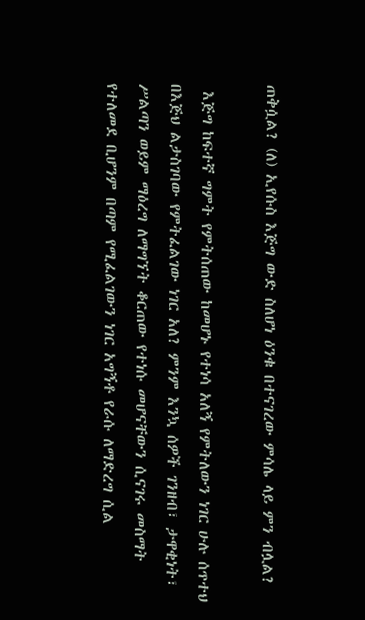ጠቅሷል? (ለ) ኢየሱስ እጅግ ውድ ስለሆነ ዕንቁ በተናገረው ምሳሌ ላይ ምን ብሏል?

 እጅግ ከፍተኛ ግምት የምትሰጠው ከመሆኑ የተነሳ አለኝ የምትለውን ነገር ሁሉ ሰጥተህ በእጅህ ልታስገባው የምትፈልገው ነገር አለ? ምንም እንኳ ሰዎች ገንዘብ፣ ታዋቂነት፣ ሥልጣን ወይም ማዕረግ ለማግኘት ቆርጠው የተነሱ መሆናቸውን ሲናገሩ መስማት የተለመደ ቢሆንም በጣም የሚፈልገውን ነገር አግኝቶ የራሱ ለማድረግ ሲል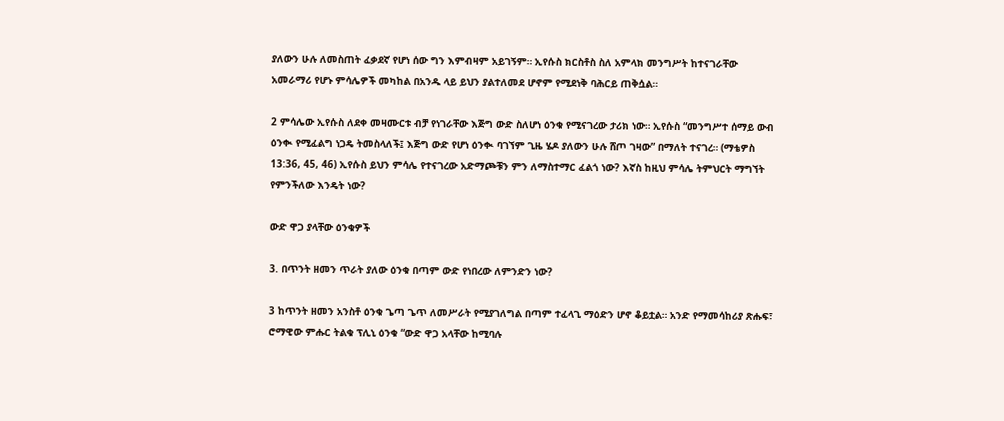ያለውን ሁሉ ለመስጠት ፈቃደኛ የሆነ ሰው ግን እምብዛም አይገኝም። ኢየሱስ ክርስቶስ ስለ አምላክ መንግሥት ከተናገራቸው አመራማሪ የሆኑ ምሳሌዎች መካከል በአንዱ ላይ ይህን ያልተለመደ ሆኖም የሚደነቅ ባሕርይ ጠቅሷል።

2 ምሳሌው ኢየሱስ ለደቀ መዛሙርቱ ብቻ የነገራቸው እጅግ ውድ ስለሆነ ዕንቁ የሚናገረው ታሪክ ነው። ኢየሱስ “መንግሥተ ሰማይ ውብ ዕንቊ የሚፈልግ ነጋዴ ትመስላለች፤ እጅግ ውድ የሆነ ዕንቊ ባገኘም ጊዜ ሄዶ ያለውን ሁሉ ሸጦ ገዛው” በማለት ተናገረ። (ማቴዎስ 13:36, 45, 46) ኢየሱስ ይህን ምሳሌ የተናገረው አድማጮቹን ምን ለማስተማር ፈልጎ ነው? እኛስ ከዚህ ምሳሌ ትምህርት ማግኘት የምንችለው እንዴት ነው?

ውድ ዋጋ ያላቸው ዕንቁዎች

3. በጥንት ዘመን ጥራት ያለው ዕንቁ በጣም ውድ የነበረው ለምንድን ነው?

3 ከጥንት ዘመን አንስቶ ዕንቁ ጌጣ ጌጥ ለመሥራት የሚያገለግል በጣም ተፈላጊ ማዕድን ሆኖ ቆይቷል። አንድ የማመሳከሪያ ጽሑፍ፣ ሮማዊው ምሑር ትልቁ ፕሊኒ ዕንቁ “ውድ ዋጋ አላቸው ከሚባሉ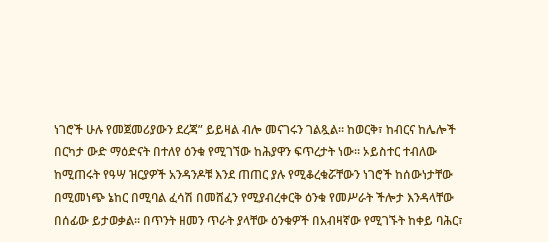ነገሮች ሁሉ የመጀመሪያውን ደረጃ” ይይዛል ብሎ መናገሩን ገልጿል። ከወርቅ፣ ከብርና ከሌሎች በርካታ ውድ ማዕድናት በተለየ ዕንቁ የሚገኘው ከሕያዋን ፍጥረታት ነው። ኦይስተር ተብለው ከሚጠሩት የዓሣ ዝርያዎች አንዳንዶቹ እንደ ጠጠር ያሉ የሚቆረቁሯቸውን ነገሮች ከሰውነታቸው በሚመነጭ ኔከር በሚባል ፈሳሽ በመሸፈን የሚያብረቀርቅ ዕንቁ የመሥራት ችሎታ እንዳላቸው በሰፊው ይታወቃል። በጥንት ዘመን ጥራት ያላቸው ዕንቁዎች በአብዛኛው የሚገኙት ከቀይ ባሕር፣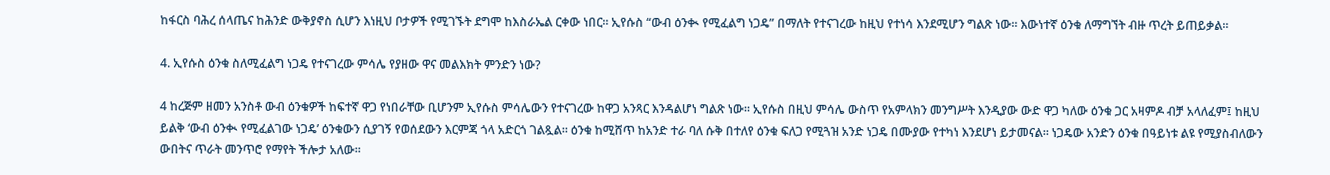ከፋርስ ባሕረ ሰላጤና ከሕንድ ውቅያኖስ ሲሆን እነዚህ ቦታዎች የሚገኙት ደግሞ ከእስራኤል ርቀው ነበር። ኢየሱስ “ውብ ዕንቊ የሚፈልግ ነጋዴ” በማለት የተናገረው ከዚህ የተነሳ እንደሚሆን ግልጽ ነው። እውነተኛ ዕንቁ ለማግኘት ብዙ ጥረት ይጠይቃል።

4. ኢየሱስ ዕንቁ ስለሚፈልግ ነጋዴ የተናገረው ምሳሌ የያዘው ዋና መልእክት ምንድን ነው?

4 ከረጅም ዘመን አንስቶ ውብ ዕንቁዎች ከፍተኛ ዋጋ የነበራቸው ቢሆንም ኢየሱስ ምሳሌውን የተናገረው ከዋጋ አንጻር እንዳልሆነ ግልጽ ነው። ኢየሱስ በዚህ ምሳሌ ውስጥ የአምላክን መንግሥት እንዲያው ውድ ዋጋ ካለው ዕንቁ ጋር አዛምዶ ብቻ አላለፈም፤ ከዚህ ይልቅ ‘ውብ ዕንቊ የሚፈልገው ነጋዴ’ ዕንቁውን ሲያገኝ የወሰደውን እርምጃ ጎላ አድርጎ ገልጿል። ዕንቁ ከሚሸጥ ከአንድ ተራ ባለ ሱቅ በተለየ ዕንቁ ፍለጋ የሚጓዝ አንድ ነጋዴ በሙያው የተካነ እንደሆነ ይታመናል። ነጋዴው አንድን ዕንቁ በዓይነቱ ልዩ የሚያስብለውን ውበትና ጥራት መንጥሮ የማየት ችሎታ አለው።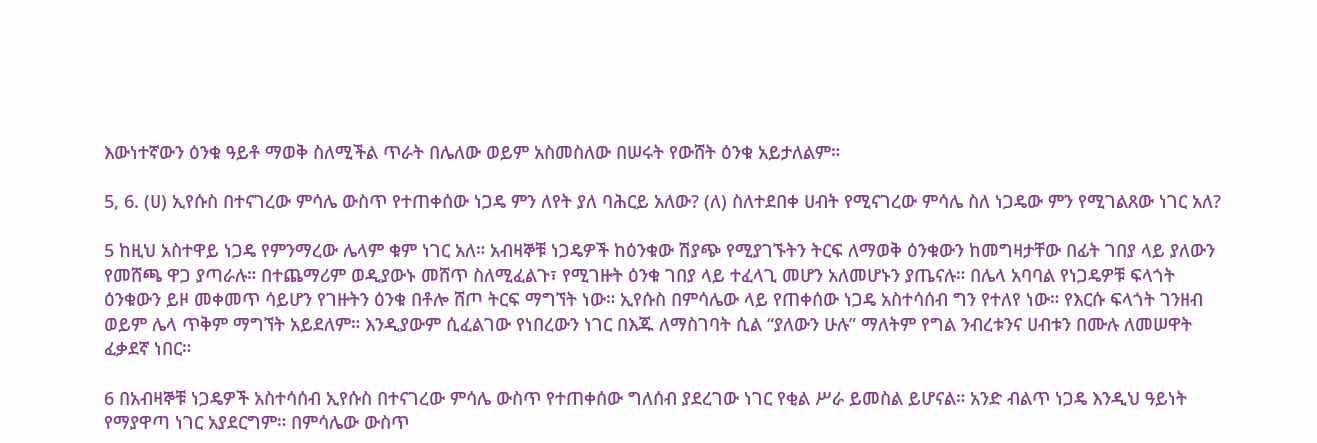እውነተኛውን ዕንቁ ዓይቶ ማወቅ ስለሚችል ጥራት በሌለው ወይም አስመስለው በሠሩት የውሸት ዕንቁ አይታለልም።

5, 6. (ሀ) ኢየሱስ በተናገረው ምሳሌ ውስጥ የተጠቀሰው ነጋዴ ምን ለየት ያለ ባሕርይ አለው? (ለ) ስለተደበቀ ሀብት የሚናገረው ምሳሌ ስለ ነጋዴው ምን የሚገልጸው ነገር አለ?

5 ከዚህ አስተዋይ ነጋዴ የምንማረው ሌላም ቁም ነገር አለ። አብዛኞቹ ነጋዴዎች ከዕንቁው ሽያጭ የሚያገኙትን ትርፍ ለማወቅ ዕንቁውን ከመግዛታቸው በፊት ገበያ ላይ ያለውን የመሸጫ ዋጋ ያጣራሉ። በተጨማሪም ወዲያውኑ መሸጥ ስለሚፈልጉ፣ የሚገዙት ዕንቁ ገበያ ላይ ተፈላጊ መሆን አለመሆኑን ያጤናሉ። በሌላ አባባል የነጋዴዎቹ ፍላጎት ዕንቁውን ይዞ መቀመጥ ሳይሆን የገዙትን ዕንቁ በቶሎ ሸጦ ትርፍ ማግኘት ነው። ኢየሱስ በምሳሌው ላይ የጠቀሰው ነጋዴ አስተሳሰብ ግን የተለየ ነው። የእርሱ ፍላጎት ገንዘብ ወይም ሌላ ጥቅም ማግኘት አይደለም። እንዲያውም ሲፈልገው የነበረውን ነገር በእጁ ለማስገባት ሲል “ያለውን ሁሉ” ማለትም የግል ንብረቱንና ሀብቱን በሙሉ ለመሠዋት ፈቃደኛ ነበር።

6 በአብዛኞቹ ነጋዴዎች አስተሳሰብ ኢየሱስ በተናገረው ምሳሌ ውስጥ የተጠቀሰው ግለሰብ ያደረገው ነገር የቂል ሥራ ይመስል ይሆናል። አንድ ብልጥ ነጋዴ እንዲህ ዓይነት የማያዋጣ ነገር አያደርግም። በምሳሌው ውስጥ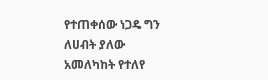የተጠቀሰው ነጋዴ ግን ለሀብት ያለው አመለካከት የተለየ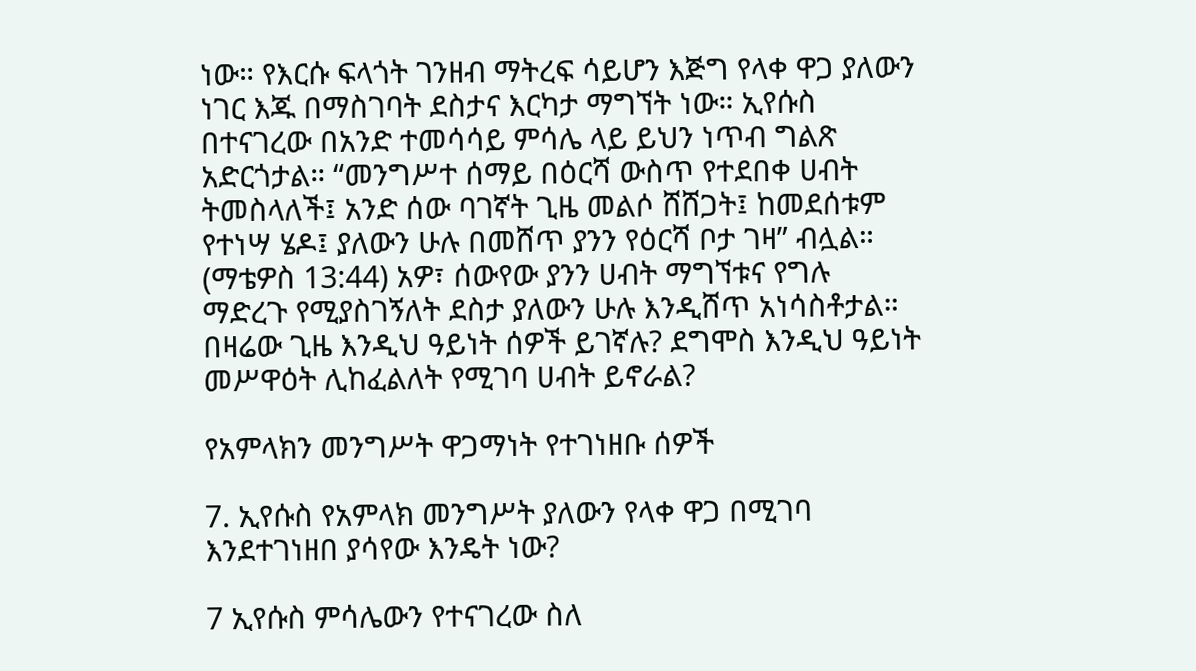ነው። የእርሱ ፍላጎት ገንዘብ ማትረፍ ሳይሆን እጅግ የላቀ ዋጋ ያለውን ነገር እጁ በማስገባት ደስታና እርካታ ማግኘት ነው። ኢየሱስ በተናገረው በአንድ ተመሳሳይ ምሳሌ ላይ ይህን ነጥብ ግልጽ አድርጎታል። “መንግሥተ ሰማይ በዕርሻ ውስጥ የተደበቀ ሀብት ትመስላለች፤ አንድ ሰው ባገኛት ጊዜ መልሶ ሸሸጋት፤ ከመደሰቱም የተነሣ ሄዶ፤ ያለውን ሁሉ በመሸጥ ያንን የዕርሻ ቦታ ገዛ” ብሏል። (ማቴዎስ 13:44) አዎ፣ ሰውየው ያንን ሀብት ማግኘቱና የግሉ ማድረጉ የሚያስገኝለት ደስታ ያለውን ሁሉ እንዲሸጥ አነሳስቶታል። በዛሬው ጊዜ እንዲህ ዓይነት ሰዎች ይገኛሉ? ደግሞስ እንዲህ ዓይነት መሥዋዕት ሊከፈልለት የሚገባ ሀብት ይኖራል?

የአምላክን መንግሥት ዋጋማነት የተገነዘቡ ሰዎች

7. ኢየሱስ የአምላክ መንግሥት ያለውን የላቀ ዋጋ በሚገባ እንደተገነዘበ ያሳየው እንዴት ነው?

7 ኢየሱስ ምሳሌውን የተናገረው ስለ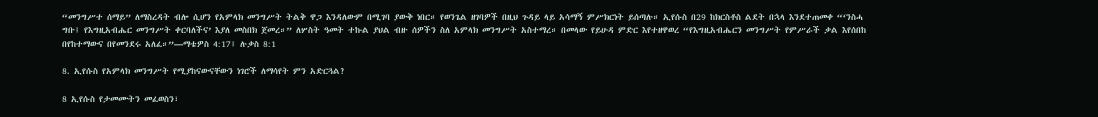“መንግሥተ ሰማይ” ለማስረዳት ብሎ ሲሆን የአምላክ መንግሥት ትልቅ ዋጋ እንዳለውም በሚገባ ያውቅ ነበር። የወንጌል ዘገባዎች በዚህ ጉዳይ ላይ አሳማኝ ምሥክርነት ይሰጣሉ። ኢየሱስ በ29 ከክርስቶስ ልደት በኋላ እንደተጠመቀ “‘ንስሓ ግቡ፤ የእግዚአብሔር መንግሥት ቀርባለችና’ እያለ መስበክ ጀመረ።” ለሦስት ዓመት ተኩል ያህል ብዙ ሰዎችን ስለ አምላክ መንግሥት አስተማረ። በመላው የይሁዳ ምድር እየተዘዋወረ “የእግዚአብሔርን መንግሥት የምሥራች ቃል እየሰበከ በየከተማውና በየመንደሩ አለፈ።”—ማቴዎስ 4:17፤ ሉቃስ 8:1

8. ኢየሱስ የአምላክ መንግሥት የሚያከናውናቸውን ነገሮች ለማሳየት ምን አድርጓል?

8 ኢየሱስ የታመሙትን መፈወስን፣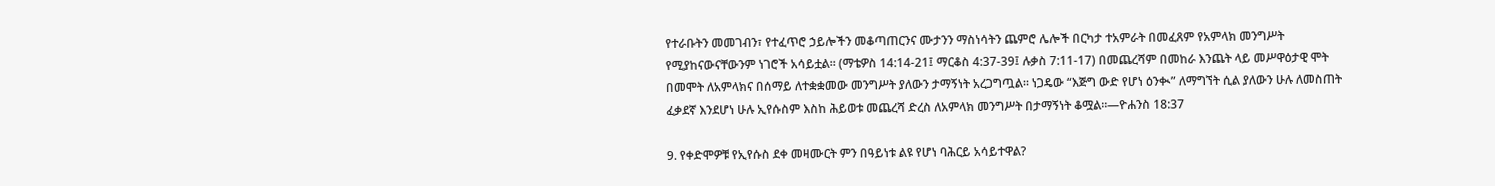የተራቡትን መመገብን፣ የተፈጥሮ ኃይሎችን መቆጣጠርንና ሙታንን ማስነሳትን ጨምሮ ሌሎች በርካታ ተአምራት በመፈጸም የአምላክ መንግሥት የሚያከናውናቸውንም ነገሮች አሳይቷል። (ማቴዎስ 14:14-21፤ ማርቆስ 4:37-39፤ ሉቃስ 7:11-17) በመጨረሻም በመከራ እንጨት ላይ መሥዋዕታዊ ሞት በመሞት ለአምላክና በሰማይ ለተቋቋመው መንግሥት ያለውን ታማኝነት አረጋግጧል። ነጋዴው “እጅግ ውድ የሆነ ዕንቊ” ለማግኘት ሲል ያለውን ሁሉ ለመስጠት ፈቃደኛ እንደሆነ ሁሉ ኢየሱስም እስከ ሕይወቱ መጨረሻ ድረስ ለአምላክ መንግሥት በታማኝነት ቆሟል።—ዮሐንስ 18:37

9. የቀድሞዎቹ የኢየሱስ ደቀ መዛሙርት ምን በዓይነቱ ልዩ የሆነ ባሕርይ አሳይተዋል?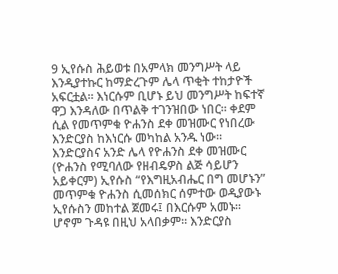9 ኢየሱስ ሕይወቱ በአምላክ መንግሥት ላይ እንዲያተኩር ከማድረጉም ሌላ ጥቂት ተከታዮች አፍርቷል። እነርሱም ቢሆኑ ይህ መንግሥት ከፍተኛ ዋጋ እንዳለው በጥልቅ ተገንዝበው ነበር። ቀደም ሲል የመጥምቁ ዮሐንስ ደቀ መዝሙር የነበረው እንድርያስ ከእነርሱ መካከል አንዱ ነው። እንድርያስና አንድ ሌላ የዮሐንስ ደቀ መዝሙር (ዮሐንስ የሚባለው የዘብዴዎስ ልጅ ሳይሆን አይቀርም) ኢየሱስ “የእግዚአብሔር በግ መሆኑን” መጥምቁ ዮሐንስ ሲመሰክር ሰምተው ወዲያውኑ ኢየሱስን መከተል ጀመሩ፤ በእርሱም አመኑ። ሆኖም ጉዳዩ በዚህ አላበቃም። እንድርያስ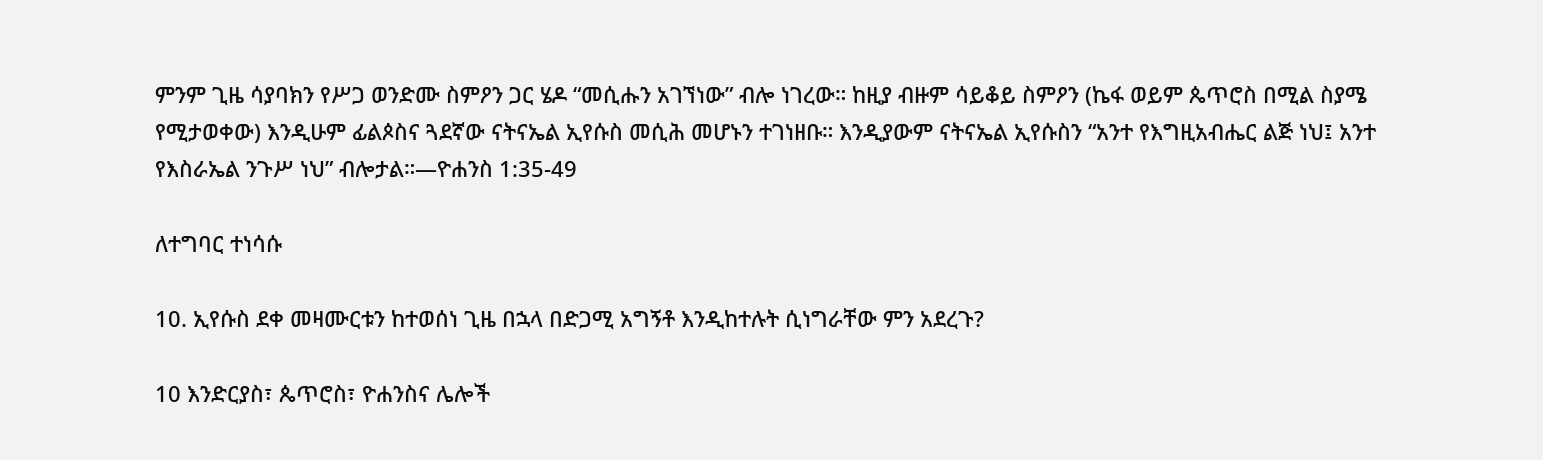ምንም ጊዜ ሳያባክን የሥጋ ወንድሙ ስምዖን ጋር ሄዶ “መሲሑን አገኘነው” ብሎ ነገረው። ከዚያ ብዙም ሳይቆይ ስምዖን (ኬፋ ወይም ጴጥሮስ በሚል ስያሜ የሚታወቀው) እንዲሁም ፊልጶስና ጓደኛው ናትናኤል ኢየሱስ መሲሕ መሆኑን ተገነዘቡ። እንዲያውም ናትናኤል ኢየሱስን “አንተ የእግዚአብሔር ልጅ ነህ፤ አንተ የእስራኤል ንጉሥ ነህ” ብሎታል።—ዮሐንስ 1:35-49

ለተግባር ተነሳሱ

10. ኢየሱስ ደቀ መዛሙርቱን ከተወሰነ ጊዜ በኋላ በድጋሚ አግኝቶ እንዲከተሉት ሲነግራቸው ምን አደረጉ?

10 እንድርያስ፣ ጴጥሮስ፣ ዮሐንስና ሌሎች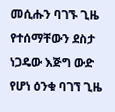መሲሑን ባገኙ ጊዜ የተሰማቸውን ደስታ ነጋዴው እጅግ ውድ የሆነ ዕንቁ ባገኘ ጊዜ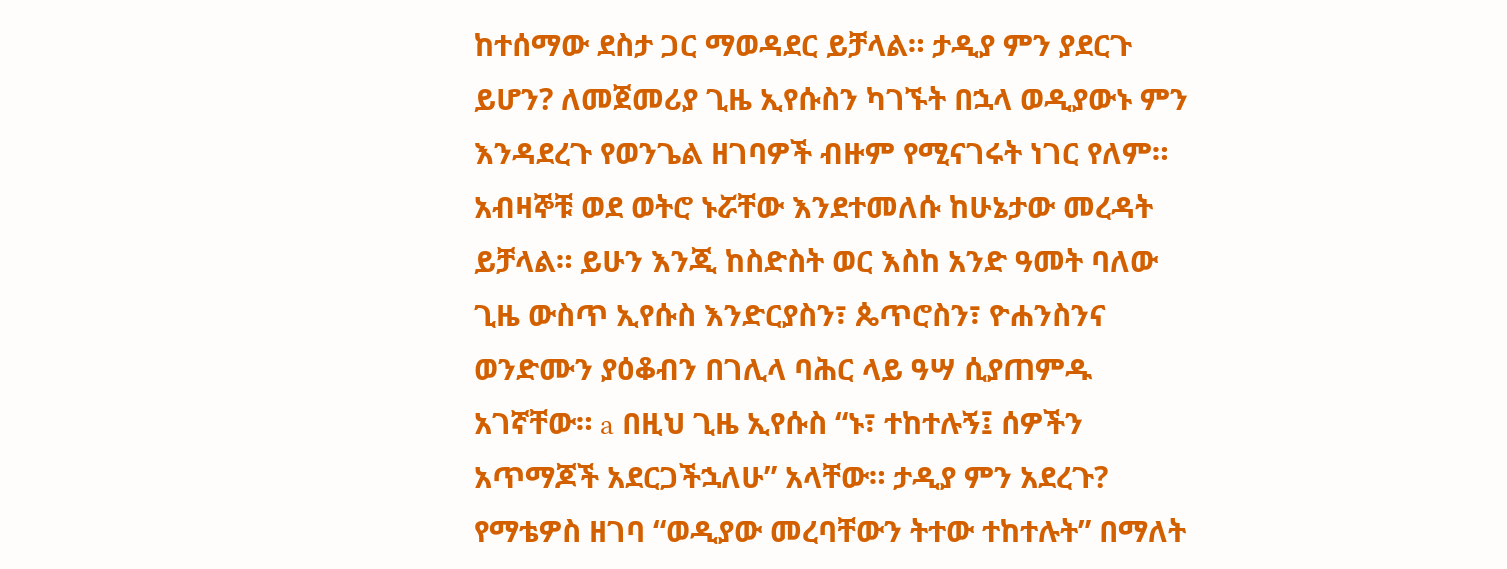ከተሰማው ደስታ ጋር ማወዳደር ይቻላል። ታዲያ ምን ያደርጉ ይሆን? ለመጀመሪያ ጊዜ ኢየሱስን ካገኙት በኋላ ወዲያውኑ ምን እንዳደረጉ የወንጌል ዘገባዎች ብዙም የሚናገሩት ነገር የለም። አብዛኞቹ ወደ ወትሮ ኑሯቸው እንደተመለሱ ከሁኔታው መረዳት ይቻላል። ይሁን እንጂ ከስድስት ወር እስከ አንድ ዓመት ባለው ጊዜ ውስጥ ኢየሱስ እንድርያስን፣ ጴጥሮስን፣ ዮሐንስንና ወንድሙን ያዕቆብን በገሊላ ባሕር ላይ ዓሣ ሲያጠምዱ አገኛቸው። a በዚህ ጊዜ ኢየሱስ “ኑ፣ ተከተሉኝ፤ ሰዎችን አጥማጆች አደርጋችኋለሁ” አላቸው። ታዲያ ምን አደረጉ? የማቴዎስ ዘገባ “ወዲያው መረባቸውን ትተው ተከተሉት” በማለት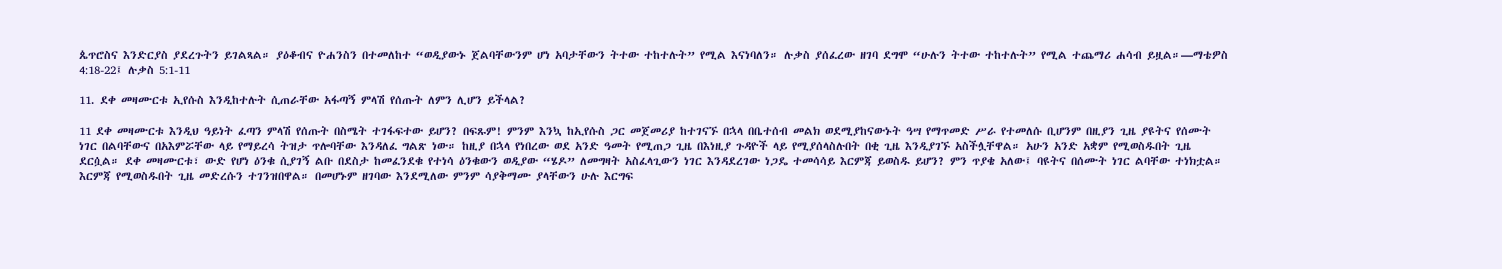ጴጥሮስና እንድርያስ ያደረጉትን ይገልጻል። ያዕቆብና ዮሐንስን በተመለከተ “ወዲያውኑ ጀልባቸውንም ሆነ አባታቸውን ትተው ተከተሉት” የሚል እናነባለን። ሉቃስ ያሰፈረው ዘገባ ደግሞ “ሁሉን ትተው ተከተሉት” የሚል ተጨማሪ ሐሳብ ይዟል።—ማቴዎስ 4:18-22፤ ሉቃስ 5:1-11

11. ደቀ መዛሙርቱ ኢየሱስ እንዲከተሉት ሲጠራቸው አፋጣኝ ምላሽ የሰጡት ለምን ሊሆን ይችላል?

11 ደቀ መዛሙርቱ እንዲህ ዓይነት ፈጣን ምላሽ የሰጡት በስሜት ተገፋፍተው ይሆን? በፍጹም! ምንም እንኳ ከኢየሱስ ጋር መጀመሪያ ከተገናኙ በኋላ በቤተሰብ መልክ ወደሚያከናውኑት ዓሣ የማጥመድ ሥራ የተመለሱ ቢሆንም በዚያን ጊዜ ያዩትና የሰሙት ነገር በልባቸውና በአእምሯቸው ላይ የማይረሳ ትዝታ ጥሎባቸው እንዳለፈ ግልጽ ነው። ከዚያ በኋላ የነበረው ወደ አንድ ዓመት የሚጠጋ ጊዜ በእነዚያ ጉዳዮች ላይ የሚያሰላስሉበት በቂ ጊዜ እንዲያገኙ አስችሏቸዋል። አሁን አንድ አቋም የሚወስዱበት ጊዜ ደርሷል። ደቀ መዛሙርቱ፣ ውድ የሆነ ዕንቁ ሲያገኝ ልቡ በደስታ ከመፈንደቁ የተነሳ ዕንቁውን ወዲያው “ሄዶ” ለመግዛት አስፈላጊውን ነገር እንዳደረገው ነጋዴ ተመሳሳይ እርምጃ ይወስዱ ይሆን? ምን ጥያቄ አለው፤ ባዩትና በሰሙት ነገር ልባቸው ተነክቷል። እርምጃ የሚወስዱበት ጊዜ መድረሱን ተገንዝበዋል። በመሆኑም ዘገባው እንደሚለው ምንም ሳያቅማሙ ያላቸውን ሁሉ እርግፍ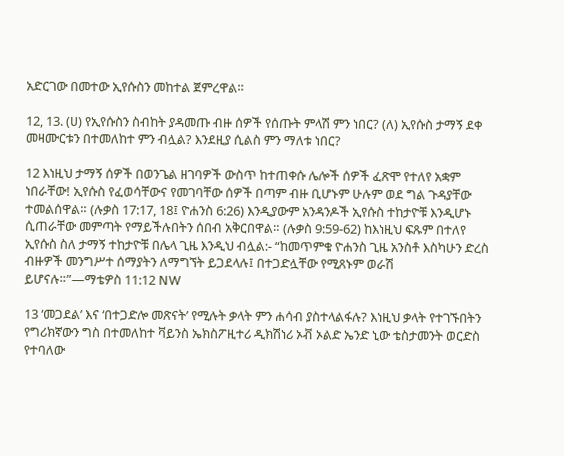አድርገው በመተው ኢየሱስን መከተል ጀምረዋል።

12, 13. (ሀ) የኢየሱስን ስብከት ያዳመጡ ብዙ ሰዎች የሰጡት ምላሽ ምን ነበር? (ለ) ኢየሱስ ታማኝ ደቀ መዛሙርቱን በተመለከተ ምን ብሏል? እንደዚያ ሲልስ ምን ማለቱ ነበር?

12 እነዚህ ታማኝ ሰዎች በወንጌል ዘገባዎች ውስጥ ከተጠቀሱ ሌሎች ሰዎች ፈጽሞ የተለየ አቋም ነበራቸው! ኢየሱስ የፈወሳቸውና የመገባቸው ሰዎች በጣም ብዙ ቢሆኑም ሁሉም ወደ ግል ጉዳያቸው ተመልሰዋል። (ሉቃስ 17:17, 18፤ ዮሐንስ 6:26) እንዲያውም አንዳንዶች ኢየሱስ ተከታዮቹ እንዲሆኑ ሲጠራቸው መምጣት የማይችሉበትን ሰበብ አቅርበዋል። (ሉቃስ 9:59-62) ከእነዚህ ፍጹም በተለየ ኢየሱስ ስለ ታማኝ ተከታዮቹ በሌላ ጊዜ እንዲህ ብሏል:- “ከመጥምቁ ዮሐንስ ጊዜ አንስቶ እስካሁን ድረስ ብዙዎች መንግሥተ ሰማያትን ለማግኘት ይጋደላሉ፤ በተጋድሏቸው የሚጸኑም ወራሽ ይሆናሉ።”—ማቴዎስ 11:12 NW

13 ‘መጋደል’ እና ‘በተጋድሎ መጽናት’ የሚሉት ቃላት ምን ሐሳብ ያስተላልፋሉ? እነዚህ ቃላት የተገኙበትን የግሪክኛውን ግስ በተመለከተ ቫይንስ ኤክስፖዚተሪ ዲክሽነሪ ኦቭ ኦልድ ኤንድ ኒው ቴስታመንት ወርድስ የተባለው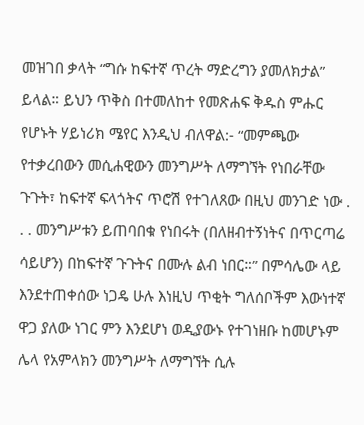መዝገበ ቃላት “ግሱ ከፍተኛ ጥረት ማድረግን ያመለክታል” ይላል። ይህን ጥቅስ በተመለከተ የመጽሐፍ ቅዱስ ምሑር የሆኑት ሃይነሪክ ሜየር እንዲህ ብለዋል:- “መምጫው የተቃረበውን መሲሐዊውን መንግሥት ለማግኘት የነበራቸው ጉጉት፣ ከፍተኛ ፍላጎትና ጥሮሽ የተገለጸው በዚህ መንገድ ነው . . . መንግሥቱን ይጠባበቁ የነበሩት (በለዘብተኝነትና በጥርጣሬ ሳይሆን) በከፍተኛ ጉጉትና በሙሉ ልብ ነበር።” በምሳሌው ላይ እንደተጠቀሰው ነጋዴ ሁሉ እነዚህ ጥቂት ግለሰቦችም እውነተኛ ዋጋ ያለው ነገር ምን እንደሆነ ወዲያውኑ የተገነዘቡ ከመሆኑም ሌላ የአምላክን መንግሥት ለማግኘት ሲሉ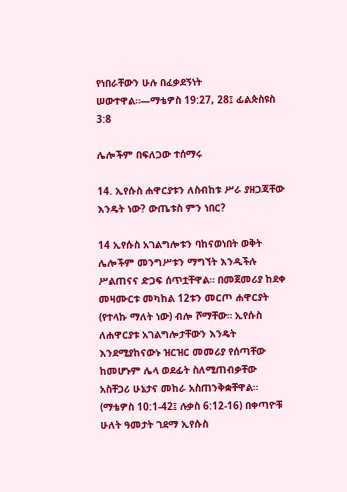የነበራቸውን ሁሉ በፈቃደኝነት ሠውተዋል።—ማቴዎስ 19:27, 28፤ ፊልጵስዩስ 3:8

ሌሎችም በፍለጋው ተሰማሩ

14. ኢየሱስ ሐዋርያቱን ለስብከቱ ሥራ ያዘጋጃቸው እንዴት ነው? ውጤቱስ ምን ነበር?

14 ኢየሱስ አገልግሎቱን ባከናወነበት ወቅት ሌሎችም መንግሥቱን ማግኘት እንዲችሉ ሥልጠናና ድጋፍ ሰጥቷቸዋል። በመጀመሪያ ከደቀ መዛሙርቱ መካከል 12ቱን መርጦ ሐዋርያት (የተላኩ ማለት ነው) ብሎ ሾማቸው። ኢየሱስ ለሐዋርያቱ አገልግሎታቸውን እንዴት እንደሚያከናውኑ ዝርዝር መመሪያ የሰጣቸው ከመሆኑም ሌላ ወደፊት ስለሚጠብቃቸው አስቸጋሪ ሁኔታና መከራ አስጠንቅቋቸዋል። (ማቴዎስ 10:1-42፤ ሉቃስ 6:12-16) በቀጣዮቹ ሁለት ዓመታት ገደማ ኢየሱስ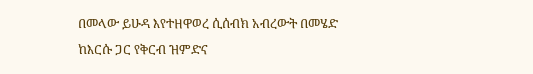በመላው ይሁዳ እየተዘዋወረ ሲሰብክ አብረውት በመሄድ ከእርሱ ጋር የቅርብ ዝምድና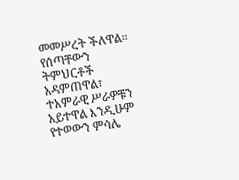መመሥረት ችለዋል። የሰጣቸውን ትምህርቶች አዳምጠዋል፣ ተአምራዊ ሥራዎቹን አይተዋል እንዲሁም የተወውን ምሳሌ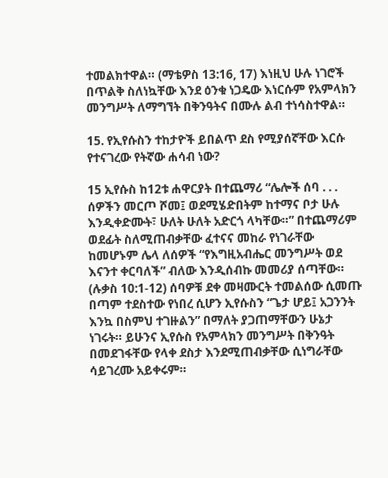ተመልክተዋል። (ማቴዎስ 13:16, 17) እነዚህ ሁሉ ነገሮች በጥልቅ ስለነኳቸው እንደ ዕንቁ ነጋዴው እነርሱም የአምላክን መንግሥት ለማግኘት በቅንዓትና በሙሉ ልብ ተነሳስተዋል።

15. የኢየሱስን ተከታዮች ይበልጥ ደስ የሚያሰኛቸው እርሱ የተናገረው የትኛው ሐሳብ ነው?

15 ኢየሱስ ከ12ቱ ሐዋርያት በተጨማሪ “ሌሎች ሰባ . . . ሰዎችን መርጦ ሾመ፤ ወደሚሄድበትም ከተማና ቦታ ሁሉ እንዲቀድሙት፣ ሁለት ሁለት አድርጎ ላካቸው።” በተጨማሪም ወደፊት ስለሚጠብቃቸው ፈተናና መከራ የነገራቸው ከመሆኑም ሌላ ለሰዎች “የእግዚአብሔር መንግሥት ወደ እናንተ ቀርባለች” ብለው እንዲሰብኩ መመሪያ ሰጣቸው። (ሉቃስ 10:1-12) ሰባዎቹ ደቀ መዛሙርት ተመልሰው ሲመጡ በጣም ተደስተው የነበረ ሲሆን ኢየሱስን “ጌታ ሆይ፤ አጋንንት እንኳ በስምህ ተገዙልን” በማለት ያጋጠማቸውን ሁኔታ ነገሩት። ይሁንና ኢየሱስ የአምላክን መንግሥት በቅንዓት በመደገፋቸው የላቀ ደስታ እንደሚጠብቃቸው ሲነግራቸው ሳይገረሙ አይቀሩም።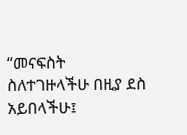“መናፍስት ስለተገዙላችሁ በዚያ ደስ አይበላችሁ፤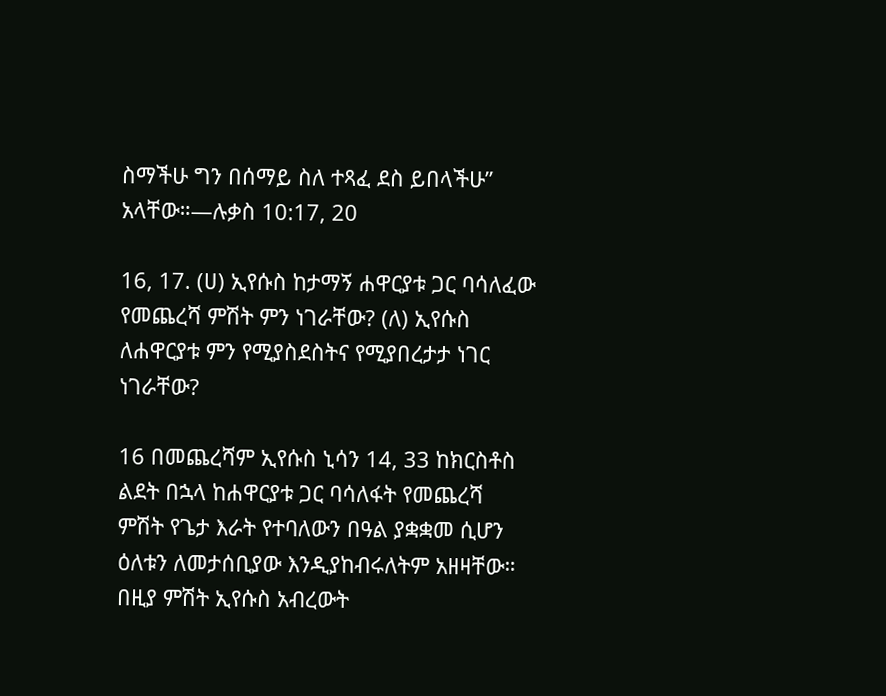ስማችሁ ግን በሰማይ ስለ ተጻፈ ደስ ይበላችሁ” አላቸው።—ሉቃስ 10:17, 20

16, 17. (ሀ) ኢየሱስ ከታማኝ ሐዋርያቱ ጋር ባሳለፈው የመጨረሻ ምሽት ምን ነገራቸው? (ለ) ኢየሱስ ለሐዋርያቱ ምን የሚያስደስትና የሚያበረታታ ነገር ነገራቸው?

16 በመጨረሻም ኢየሱስ ኒሳን 14, 33 ከክርስቶስ ልደት በኋላ ከሐዋርያቱ ጋር ባሳለፋት የመጨረሻ ምሽት የጌታ እራት የተባለውን በዓል ያቋቋመ ሲሆን ዕለቱን ለመታሰቢያው እንዲያከብሩለትም አዘዛቸው። በዚያ ምሽት ኢየሱስ አብረውት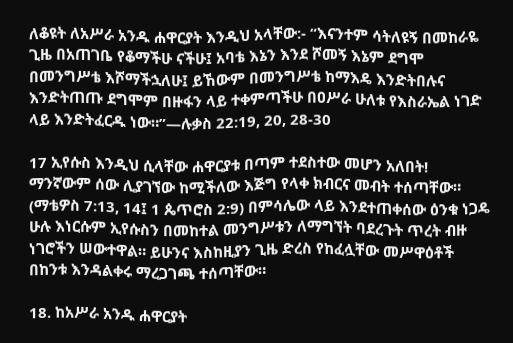ለቆዩት ለአሥራ አንዱ ሐዋርያት እንዲህ አላቸው:- “እናንተም ሳትለዩኝ በመከራዬ ጊዜ በአጠገቤ የቆማችሁ ናችሁ፤ አባቴ እኔን እንደ ሾመኝ እኔም ደግሞ በመንግሥቴ እሾማችኋለሁ፤ ይኸውም በመንግሥቴ ከማእዴ እንድትበሉና እንድትጠጡ ደግሞም በዙፋን ላይ ተቀምጣችሁ በዐሥራ ሁለቱ የእስራኤል ነገድ ላይ እንድትፈርዱ ነው።”—ሉቃስ 22:19, 20, 28-30

17 ኢየሱስ እንዲህ ሲላቸው ሐዋርያቱ በጣም ተደስተው መሆን አለበት! ማንኛውም ሰው ሊያገኘው ከሚችለው እጅግ የላቀ ክብርና መብት ተሰጣቸው። (ማቴዎስ 7:13, 14፤ 1 ጴጥሮስ 2:9) በምሳሌው ላይ እንደተጠቀሰው ዕንቁ ነጋዴ ሁሉ እነርሱም ኢየሱስን በመከተል መንግሥቱን ለማግኘት ባደረጉት ጥረት ብዙ ነገሮችን ሠውተዋል። ይሁንና እስከዚያን ጊዜ ድረስ የከፈሏቸው መሥዋዕቶች በከንቱ እንዳልቀሩ ማረጋገጫ ተሰጣቸው።

18. ከአሥራ አንዱ ሐዋርያት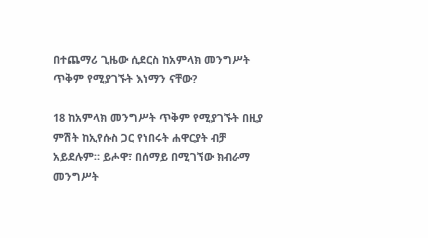በተጨማሪ ጊዜው ሲደርስ ከአምላክ መንግሥት ጥቅም የሚያገኙት እነማን ናቸው?

18 ከአምላክ መንግሥት ጥቅም የሚያገኙት በዚያ ምሽት ከኢየሱስ ጋር የነበሩት ሐዋርያት ብቻ አይደሉም። ይሖዋ፣ በሰማይ በሚገኘው ክብራማ መንግሥት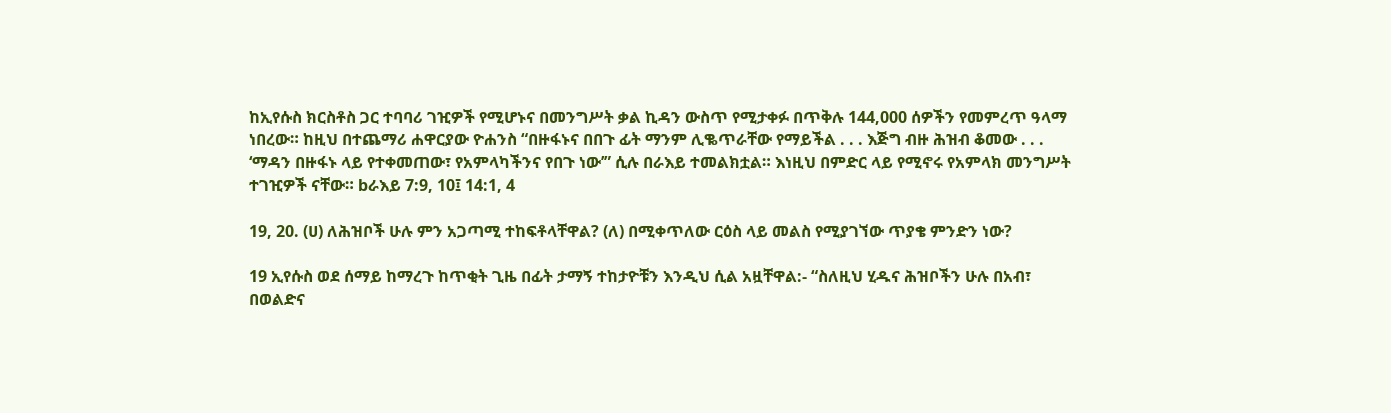ከኢየሱስ ክርስቶስ ጋር ተባባሪ ገዢዎች የሚሆኑና በመንግሥት ቃል ኪዳን ውስጥ የሚታቀፉ በጥቅሉ 144,000 ሰዎችን የመምረጥ ዓላማ ነበረው። ከዚህ በተጨማሪ ሐዋርያው ዮሐንስ “በዙፋኑና በበጉ ፊት ማንም ሊቈጥራቸው የማይችል . . . እጅግ ብዙ ሕዝብ ቆመው . . . ‘ማዳን በዙፋኑ ላይ የተቀመጠው፣ የአምላካችንና የበጉ ነው’” ሲሉ በራእይ ተመልክቷል። እነዚህ በምድር ላይ የሚኖሩ የአምላክ መንግሥት ተገዢዎች ናቸው። bራእይ 7:9, 10፤ 14:1, 4

19, 20. (ሀ) ለሕዝቦች ሁሉ ምን አጋጣሚ ተከፍቶላቸዋል? (ለ) በሚቀጥለው ርዕስ ላይ መልስ የሚያገኘው ጥያቄ ምንድን ነው?

19 ኢየሱስ ወደ ሰማይ ከማረጉ ከጥቂት ጊዜ በፊት ታማኝ ተከታዮቹን እንዲህ ሲል አዟቸዋል:- “ስለዚህ ሂዱና ሕዝቦችን ሁሉ በአብ፣ በወልድና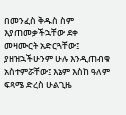በመንፈስ ቅዱስ ስም እያጠመቃችኋቸው ደቀ መዛሙርት አድርጓቸው፤ ያዘዝኋችሁንም ሁሉ እንዲጠብቁ አስተምሯቸው፤ እኔም እስከ ዓለም ፍጻሜ ድረስ ሁልጊዜ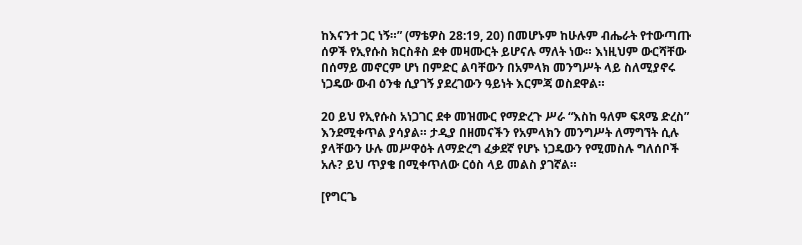ከእናንተ ጋር ነኝ።” (ማቴዎስ 28:19, 20) በመሆኑም ከሁሉም ብሔራት የተውጣጡ ሰዎች የኢየሱስ ክርስቶስ ደቀ መዛሙርት ይሆናሉ ማለት ነው። እነዚህም ውርሻቸው በሰማይ መኖርም ሆነ በምድር ልባቸውን በአምላክ መንግሥት ላይ ስለሚያኖሩ ነጋዴው ውብ ዕንቁ ሲያገኝ ያደረገውን ዓይነት እርምጃ ወስደዋል።

20 ይህ የኢየሱስ አነጋገር ደቀ መዝሙር የማድረጉ ሥራ “እስከ ዓለም ፍጻሜ ድረስ” እንደሚቀጥል ያሳያል። ታዲያ በዘመናችን የአምላክን መንግሥት ለማግኘት ሲሉ ያላቸውን ሁሉ መሥዋዕት ለማድረግ ፈቃደኛ የሆኑ ነጋዴውን የሚመስሉ ግለሰቦች አሉ? ይህ ጥያቄ በሚቀጥለው ርዕስ ላይ መልስ ያገኛል።

[የግርጌ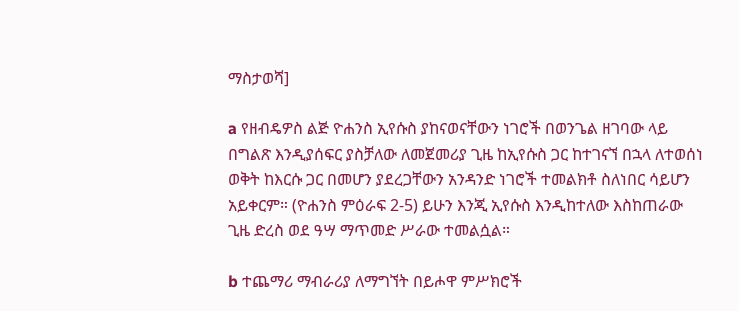ማስታወሻ]

a የዘብዴዎስ ልጅ ዮሐንስ ኢየሱስ ያከናወናቸውን ነገሮች በወንጌል ዘገባው ላይ በግልጽ እንዲያሰፍር ያስቻለው ለመጀመሪያ ጊዜ ከኢየሱስ ጋር ከተገናኘ በኋላ ለተወሰነ ወቅት ከእርሱ ጋር በመሆን ያደረጋቸውን አንዳንድ ነገሮች ተመልክቶ ስለነበር ሳይሆን አይቀርም። (ዮሐንስ ምዕራፍ 2-5) ይሁን እንጂ ኢየሱስ እንዲከተለው እስከጠራው ጊዜ ድረስ ወደ ዓሣ ማጥመድ ሥራው ተመልሷል።

b ተጨማሪ ማብራሪያ ለማግኘት በይሖዋ ምሥክሮች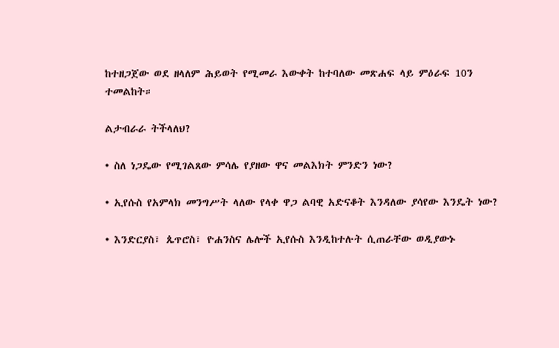ከተዘጋጀው ወደ ዘላለም ሕይወት የሚመራ እውቀት ከተባለው መጽሐፍ ላይ ምዕራፍ 10ን ተመልከት።

ልታብራራ ትችላለህ?

• ስለ ነጋዴው የሚገልጸው ምሳሌ የያዘው ዋና መልእክት ምንድን ነው?

• ኢየሱስ የአምላክ መንግሥት ላለው የላቀ ዋጋ ልባዊ አድናቆት እንዳለው ያሳየው እንዴት ነው?

• እንድርያስ፣ ጴጥሮስ፣ ዮሐንስና ሌሎች ኢየሱስ እንዲከተሉት ሲጠራቸው ወዲያውኑ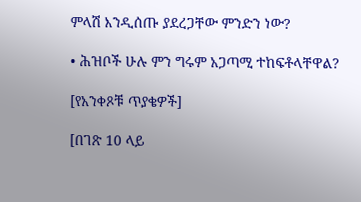ምላሽ እንዲሰጡ ያደረጋቸው ምንድን ነው?

• ሕዝቦች ሁሉ ምን ግሩም አጋጣሚ ተከፍቶላቸዋል?

[የአንቀጾቹ ጥያቄዎች]

[በገጽ 10 ላይ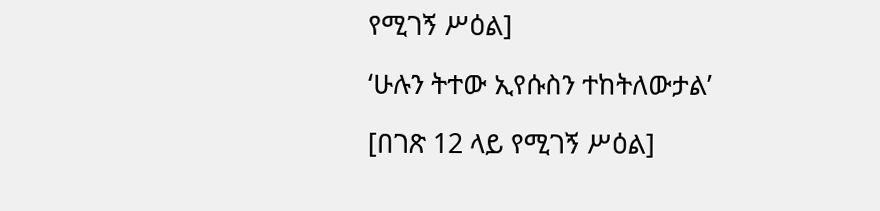የሚገኝ ሥዕል]

‘ሁሉን ትተው ኢየሱስን ተከትለውታል’

[በገጽ 12 ላይ የሚገኝ ሥዕል]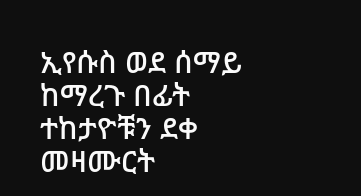ኢየሱስ ወደ ሰማይ ከማረጉ በፊት ተከታዮቹን ደቀ መዛሙርት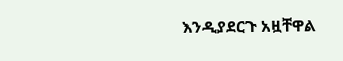እንዲያደርጉ አዟቸዋል